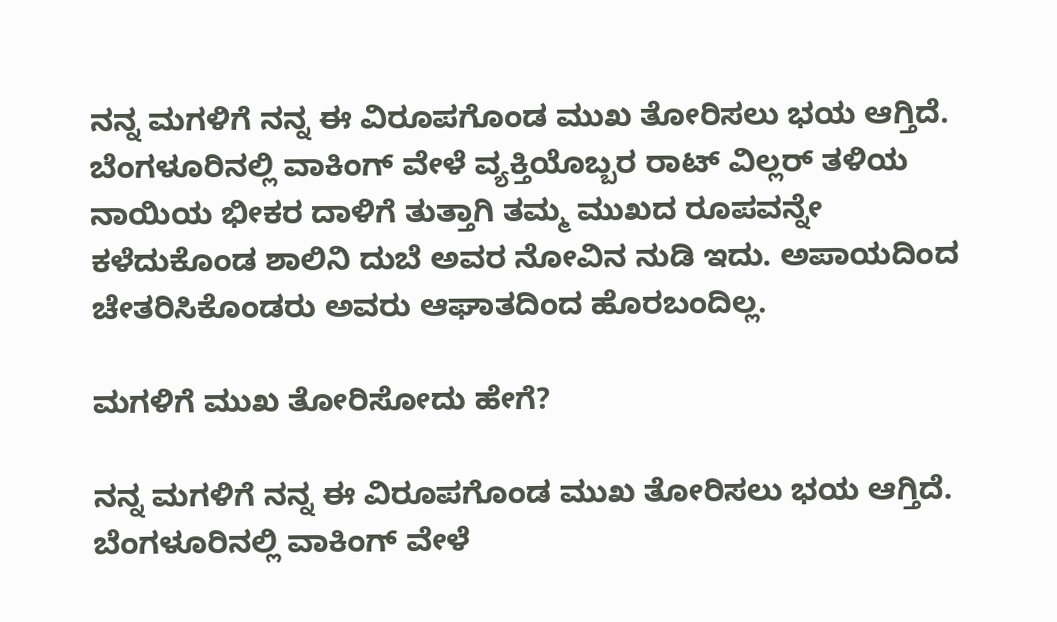ನನ್ನ ಮಗಳಿಗೆ ನನ್ನ ಈ ವಿರೂಪಗೊಂಡ ಮುಖ ತೋರಿಸಲು ಭಯ ಆಗ್ತಿದೆ. ಬೆಂಗಳೂರಿನಲ್ಲಿ ವಾಕಿಂಗ್ ವೇಳೆ ವ್ಯಕ್ತಿಯೊಬ್ಬರ ರಾಟ್ ವಿಲ್ಲರ್ ತಳಿಯ ನಾಯಿಯ ಭೀಕರ ದಾಳಿಗೆ ತುತ್ತಾಗಿ ತಮ್ಮ ಮುಖದ ರೂಪವನ್ನೇ ಕಳೆದುಕೊಂಡ ಶಾಲಿನಿ ದುಬೆ ಅವರ ನೋವಿನ ನುಡಿ ಇದು. ಅಪಾಯದಿಂದ ಚೇತರಿಸಿಕೊಂಡರು ಅವರು ಆಘಾತದಿಂದ ಹೊರಬಂದಿಲ್ಲ.

ಮಗಳಿಗೆ ಮುಖ ತೋರಿಸೋದು ಹೇಗೆ?

ನನ್ನ ಮಗಳಿಗೆ ನನ್ನ ಈ ವಿರೂಪಗೊಂಡ ಮುಖ ತೋರಿಸಲು ಭಯ ಆಗ್ತಿದೆ. ಬೆಂಗಳೂರಿನಲ್ಲಿ ವಾಕಿಂಗ್ ವೇಳೆ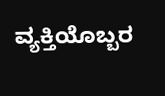ವ್ಯಕ್ತಿಯೊಬ್ಬರ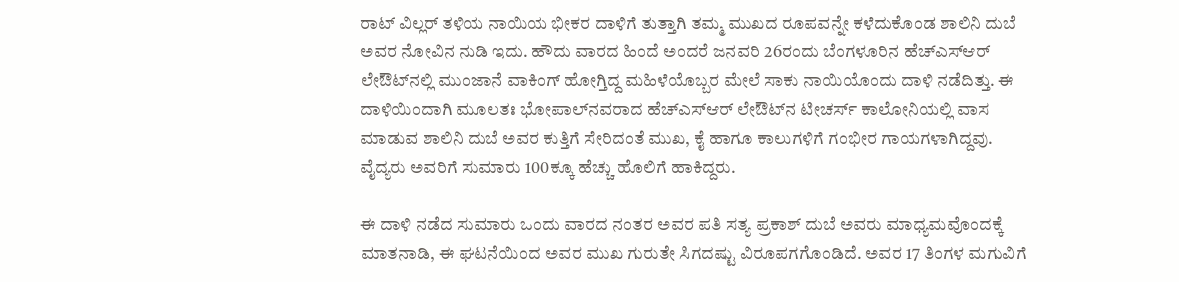ರಾಟ್ ವಿಲ್ಲರ್ ತಳಿಯ ನಾಯಿಯ ಭೀಕರ ದಾಳಿಗೆ ತುತ್ತಾಗಿ ತಮ್ಮ ಮುಖದ ರೂಪವನ್ನೇ ಕಳೆದುಕೊಂಡ ಶಾಲಿನಿ ದುಬೆ ಅವರ ನೋವಿನ ನುಡಿ ಇದು. ಹೌದು ವಾರದ ಹಿಂದೆ ಅಂದರೆ ಜನವರಿ 26ರಂದು ಬೆಂಗಳೂರಿನ ಹೆಚ್‌ಎಸ್‌ಆರ್ ಲೇಔಟ್‌ನಲ್ಲಿ ಮುಂಜಾನೆ ವಾಕಿಂಗ್ ಹೋಗ್ತಿದ್ದ ಮಹಿಳೆಯೊಬ್ಬರ ಮೇಲೆ ಸಾಕು ನಾಯಿಯೊಂದು ದಾಳಿ ನಡೆದಿತ್ತು. ಈ ದಾಳಿಯಿಂದಾಗಿ ಮೂಲತಃ ಭೋಪಾಲ್‌ನವರಾದ ಹೆಚ್‌ಎಸ್‌ಆರ್ ಲೇಔಟ್‌ನ ಟೀಚರ್ಸ್ ಕಾಲೋನಿಯಲ್ಲಿ ವಾಸ ಮಾಡುವ ಶಾಲಿನಿ ದುಬೆ ಅವರ ಕುತ್ತಿಗೆ ಸೇರಿದಂತೆ ಮುಖ, ಕೈ ಹಾಗೂ ಕಾಲುಗಳಿಗೆ ಗಂಭೀರ ಗಾಯಗಳಾಗಿದ್ದವು. ವೈದ್ಯರು ಅವರಿಗೆ ಸುಮಾರು 100ಕ್ಕೂ ಹೆಚ್ಚು ಹೊಲಿಗೆ ಹಾಕಿದ್ದರು.

ಈ ದಾಳಿ ನಡೆದ ಸುಮಾರು ಒಂದು ವಾರದ ನಂತರ ಅವರ ಪತಿ ಸತ್ಯ ಪ್ರಕಾಶ್ ದುಬೆ ಅವರು ಮಾಧ್ಯಮವೊಂದಕ್ಕೆ ಮಾತನಾಡಿ, ಈ ಘಟನೆಯಿಂದ ಅವರ ಮುಖ ಗುರುತೇ ಸಿಗದಷ್ಟು ವಿರೂಪಗಗೊಂಡಿದೆ. ಅವರ 17 ತಿಂಗಳ ಮಗುವಿಗೆ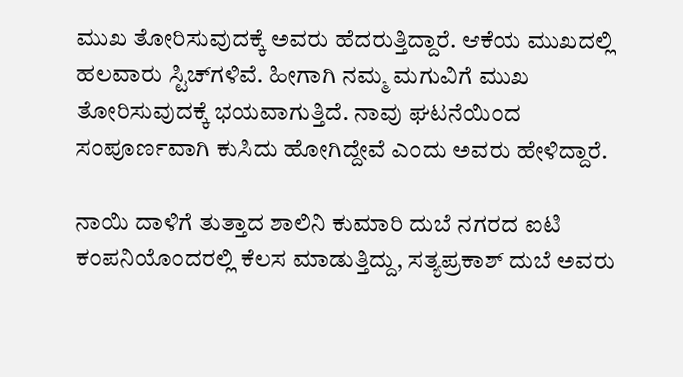ಮುಖ ತೋರಿಸುವುದಕ್ಕೆ ಅವರು ಹೆದರುತ್ತಿದ್ದಾರೆ. ಆಕೆಯ ಮುಖದಲ್ಲಿ ಹಲವಾರು ಸ್ಟಿಚ್‌ಗಳಿವೆ. ಹೀಗಾಗಿ ನಮ್ಮ ಮಗುವಿಗೆ ಮುಖ ತೋರಿಸುವುದಕ್ಕೆ ಭಯವಾಗುತ್ತಿದೆ. ನಾವು ಘಟನೆಯಿಂದ ಸಂಪೂರ್ಣವಾಗಿ ಕುಸಿದು ಹೋಗಿದ್ದೇವೆ ಎಂದು ಅವರು ಹೇಳಿದ್ದಾರೆ.

ನಾಯಿ ದಾಳಿಗೆ ತುತ್ತಾದ ಶಾಲಿನಿ ಕುಮಾರಿ ದುಬೆ ನಗರದ ಐಟಿ ಕಂಪನಿಯೊಂದರಲ್ಲಿ ಕೆಲಸ ಮಾಡುತ್ತಿದ್ದು, ಸತ್ಯಪ್ರಕಾಶ್ ದುಬೆ ಅವರು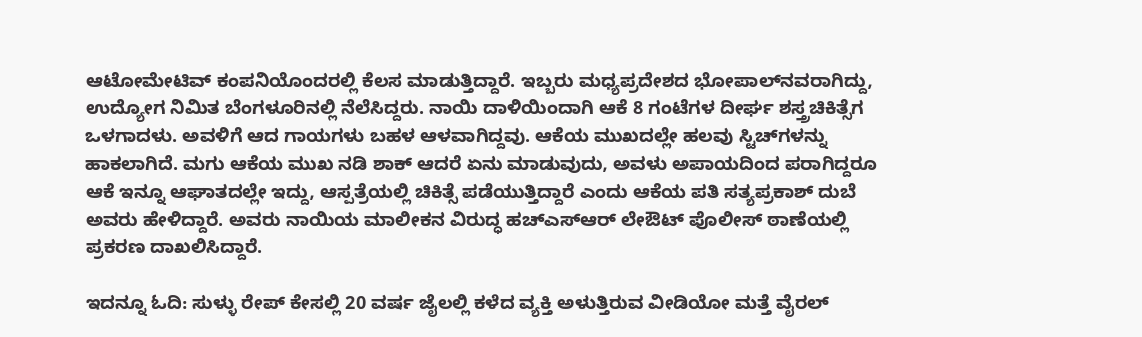ಆಟೋಮೇಟಿವ್ ಕಂಪನಿಯೊಂದರಲ್ಲಿ ಕೆಲಸ ಮಾಡುತ್ತಿದ್ದಾರೆ. ಇಬ್ಬರು ಮಧ್ಯಪ್ರದೇಶದ ಭೋಪಾಲ್‌ನವರಾಗಿದ್ದು, ಉದ್ಯೋಗ ನಿಮಿತ ಬೆಂಗಳೂರಿನಲ್ಲಿ ನೆಲೆಸಿದ್ದರು. ನಾಯಿ ದಾಳಿಯಿಂದಾಗಿ ಆಕೆ 8 ಗಂಟೆಗಳ ದೀರ್ಘ ಶಸ್ತ್ರಚಿಕಿತ್ಸೆಗ ಒಳಗಾದಳು. ಅವಳಿಗೆ ಆದ ಗಾಯಗಳು ಬಹಳ ಆಳವಾಗಿದ್ದವು. ಆಕೆಯ ಮುಖದಲ್ಲೇ ಹಲವು ಸ್ಟಿಚ್‌ಗಳನ್ನು ಹಾಕಲಾಗಿದೆ. ಮಗು ಆಕೆಯ ಮುಖ ನಡಿ ಶಾಕ್ ಆದರೆ ಏನು ಮಾಡುವುದು, ಅವಳು ಅಪಾಯದಿಂದ ಪರಾಗಿದ್ದರೂ ಆಕೆ ಇನ್ನೂ ಆಘಾತದಲ್ಲೇ ಇದ್ದು, ಆಸ್ಪತ್ರೆಯಲ್ಲಿ ಚಿಕಿತ್ಸೆ ಪಡೆಯುತ್ತಿದ್ದಾರೆ ಎಂದು ಆಕೆಯ ಪತಿ ಸತ್ಯಪ್ರಕಾಶ್ ದುಬೆ ಅವರು ಹೇಳಿದ್ದಾರೆ. ಅವರು ನಾಯಿಯ ಮಾಲೀಕನ ವಿರುದ್ಧ ಹಚ್‌ಎಸ್‌ಆರ್ ಲೇಔಟ್‌ ಪೊಲೀಸ್ ಠಾಣೆಯಲ್ಲಿ ಪ್ರಕರಣ ದಾಖಲಿಸಿದ್ದಾರೆ.

ಇದನ್ನೂ ಓದಿ: ಸುಳ್ಳು ರೇಪ್ ಕೇಸಲ್ಲಿ 20 ವರ್ಷ ಜೈಲಲ್ಲಿ ಕಳೆದ ವ್ಯಕ್ತಿ ಅಳುತ್ತಿರುವ ವೀಡಿಯೋ ಮತ್ತೆ ವೈರಲ್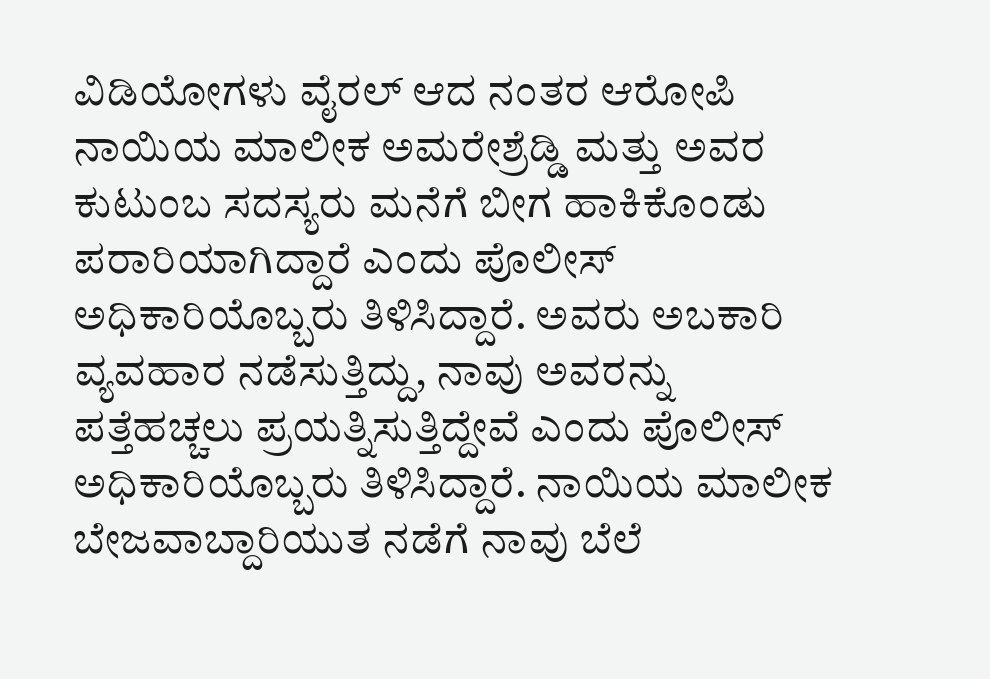ವಿಡಿಯೋಗಳು ವೈರಲ್ ಆದ ನಂತರ ಆರೋಪಿ ನಾಯಿಯ ಮಾಲೀಕ ಅಮರೇಶ್ರೆಡ್ಡಿ ಮತ್ತು ಅವರ ಕುಟುಂಬ ಸದಸ್ಯರು ಮನೆಗೆ ಬೀಗ ಹಾಕಿಕೊಂಡು ಪರಾರಿಯಾಗಿದ್ದಾರೆ ಎಂದು ಪೊಲೀಸ್ ಅಧಿಕಾರಿಯೊಬ್ಬರು ತಿಳಿಸಿದ್ದಾರೆ. ಅವರು ಅಬಕಾರಿ ವ್ಯವಹಾರ ನಡೆಸುತ್ತಿದ್ದು, ನಾವು ಅವರನ್ನು ಪತ್ತೆಹಚ್ಚಲು ಪ್ರಯತ್ನಿಸುತ್ತಿದ್ದೇವೆ ಎಂದು ಪೊಲೀಸ್ ಅಧಿಕಾರಿಯೊಬ್ಬರು ತಿಳಿಸಿದ್ದಾರೆ. ನಾಯಿಯ ಮಾಲೀಕ ಬೇಜವಾಬ್ದಾರಿಯುತ ನಡೆಗೆ ನಾವು ಬೆಲೆ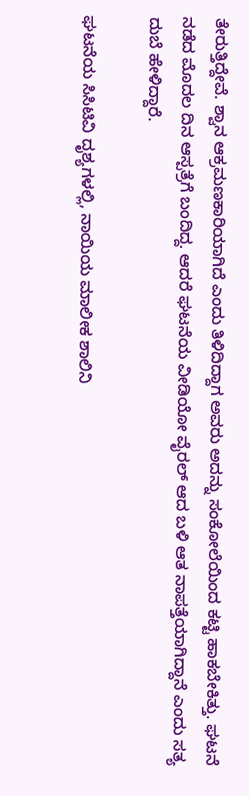ತೇರುತ್ತಿದ್ದೇವೆ. ಶ್ವಾನ ಆಕ್ರಮಣಕಾರಿಯಾಗಿದೆ ಎಂದು ತಿಳಿದಿದ್ದಾಗ ಅವರು ಅದನ್ನು ಸಂಕೋಲೆಯಿಂದ ಕಟ್ಟಿ ಹಾಕಬೇಕಿತ್ತು. ಘಟನೆ ನಡೆದ ಮೊದಲ ದಿನ ಆಸ್ಪತ್ರೆಗೆ ಬಂದಿದ್ದ. ಆದರೆ ಘಟನೆಯ ವೀಡಿಯೋ ವೈರಲ್ ಆದ ಬಳಿ ಆತ ನಾಪತ್ತೆಯಾಗಿದ್ದಾನೆ ಎಂದು ಸತ್ಯ ದುಬೆ ಹೇಳಿದ್ದಾರೆ.

ಘಟನೆಯ ಸಿಸಿಟಿವಿ ದೃಶ್ಯಗಳಲ್ಲಿ, ನಾಯಿಯ ಮಾಲೀಕ ಶಾಲಿನಿ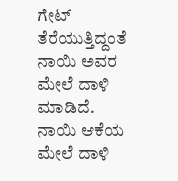ಗೇಟ್ ತೆರೆಯುತ್ತಿದ್ದಂತೆ ನಾಯಿ ಅವರ ಮೇಲೆ ದಾಳಿ ಮಾಡಿದೆ. ನಾಯಿ ಆಕೆಯ ಮೇಲೆ ದಾಳಿ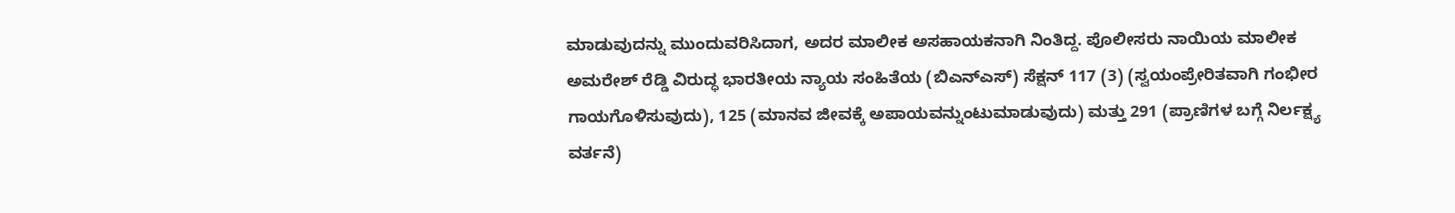ಮಾಡುವುದನ್ನು ಮುಂದುವರಿಸಿದಾಗ, ಅದರ ಮಾಲೀಕ ಅಸಹಾಯಕನಾಗಿ ನಿಂತಿದ್ದ. ಪೊಲೀಸರು ನಾಯಿಯ ಮಾಲೀಕ ಅಮರೇಶ್ ರೆಡ್ಡಿ ವಿರುದ್ಧ ಭಾರತೀಯ ನ್ಯಾಯ ಸಂಹಿತೆಯ (ಬಿಎನ್‌ಎಸ್) ಸೆಕ್ಷನ್ 117 (3) (ಸ್ವಯಂಪ್ರೇರಿತವಾಗಿ ಗಂಭೀರ ಗಾಯಗೊಳಿಸುವುದು), 125 (ಮಾನವ ಜೀವಕ್ಕೆ ಅಪಾಯವನ್ನುಂಟುಮಾಡುವುದು) ಮತ್ತು 291 (ಪ್ರಾಣಿಗಳ ಬಗ್ಗೆ ನಿರ್ಲಕ್ಷ್ಯ ವರ್ತನೆ)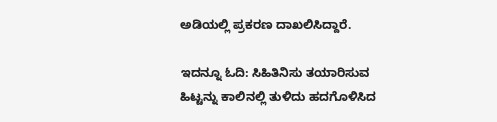ಅಡಿಯಲ್ಲಿ ಪ್ರಕರಣ ದಾಖಲಿಸಿದ್ದಾರೆ.

ಇದನ್ನೂ ಓದಿ: ಸಿಹಿತಿನಿಸು ತಯಾರಿಸುವ ಹಿಟ್ಟನ್ನು ಕಾಲಿನಲ್ಲಿ ತುಳಿದು ಹದಗೊಳಿಸಿದ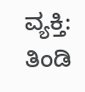ವ್ಯಕ್ತಿ: ತಿಂಡಿ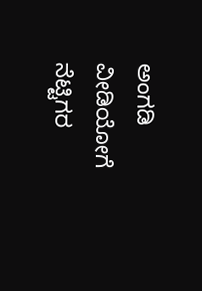ಅಂಗಡಿ ವೀಡಿಯೋಗೆ ನೆಟ್ಟಿಗರ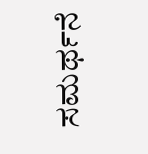ಸಮರ್ಥನೆ